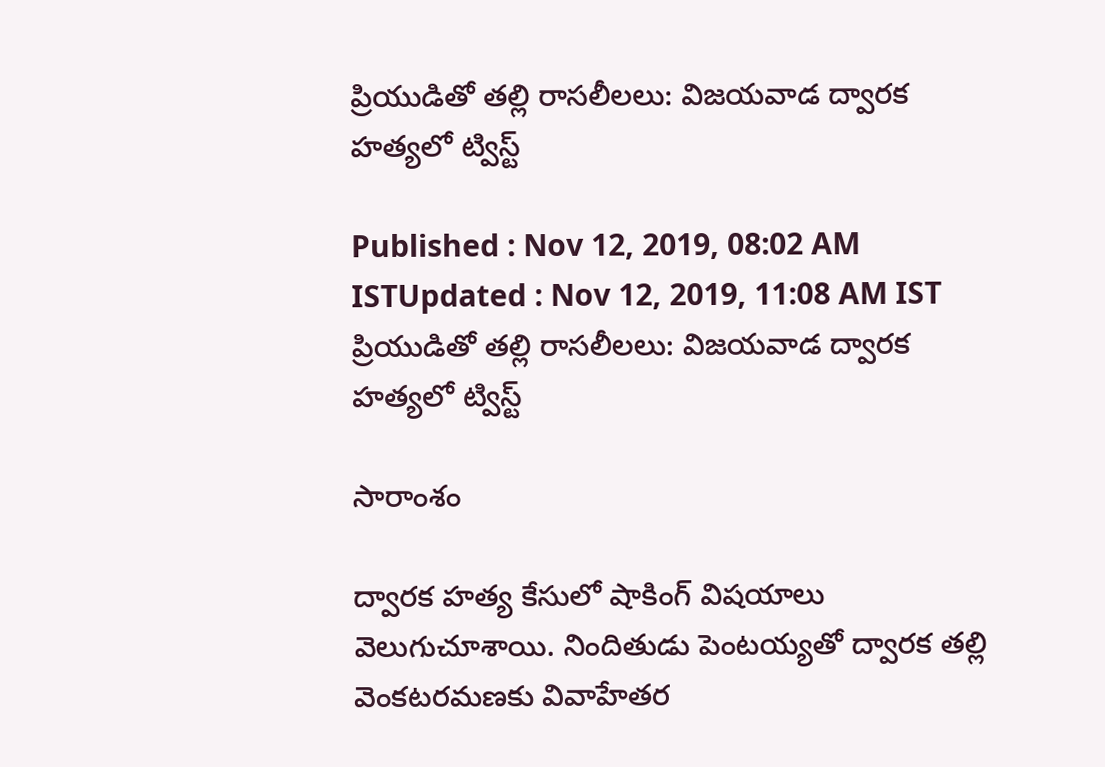ప్రియుడితో తల్లి రాసలీలలు: విజయవాడ ద్వారక హత్యలో ట్విస్ట్

Published : Nov 12, 2019, 08:02 AM ISTUpdated : Nov 12, 2019, 11:08 AM IST
ప్రియుడితో తల్లి రాసలీలలు: విజయవాడ ద్వారక హత్యలో ట్విస్ట్

సారాంశం

ద్వారక హత్య కేసులో షాకింగ్ విషయాలు వెలుగుచూశాయి. నిందితుడు పెంటయ్యతో ద్వారక తల్లి వెంకటరమణకు వివాహేతర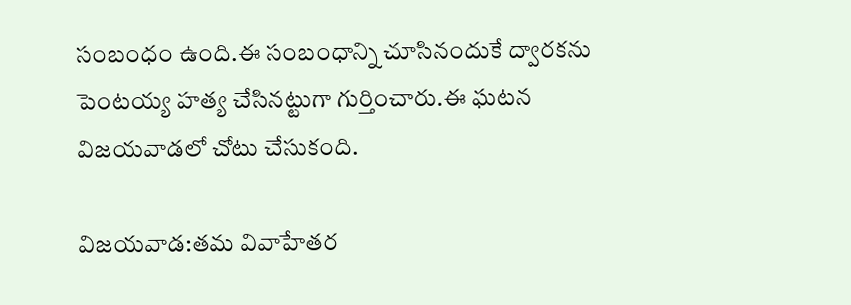సంబంధం ఉంది.ఈ సంబంధాన్ని చూసినందుకే ద్వారకను పెంటయ్య హత్య చేసినట్టుగా గుర్తించారు.ఈ ఘటన విజయవాడలో చోటు చేసుకంది.

విజయవాడ:తమ వివాహేతర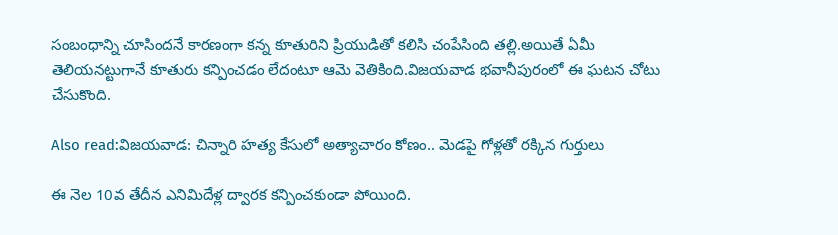సంబంధాన్ని చూసిందనే కారణంగా కన్న కూతురిని ప్రియుడితో కలిసి చంపేసింది తల్లి.అయితే ఏమీ తెలియనట్టుగానే కూతురు కన్పించడం లేదంటూ ఆమె వెతికింది.విజయవాడ భవానీపురంలో ఈ ఘటన చోటు చేసుకొంది.

Also read:విజయవాడ: చిన్నారి హత్య కేసులో అత్యాచారం కోణం.. మెడపై గోళ్లతో రక్కిన గుర్తులు

ఈ నెల 10వ తేదీన ఎనిమిదేళ్ల ద్వారక కన్పించకుండా పోయింది.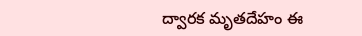ద్వారక మృతదేహం ఈ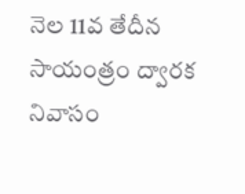నెల 11వ తేదీన సాయంత్రం ద్వారక నివాసం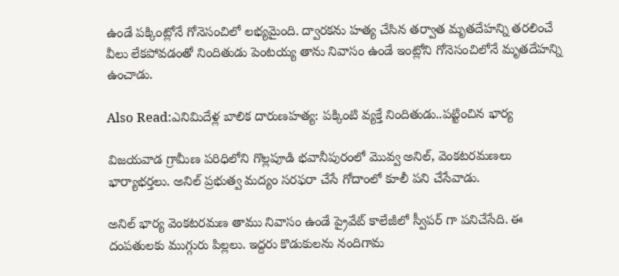ఉండే పక్కింట్లోనే గోనెసంచిలో లభ్యమైంది. ద్వారకను హత్య చేసిన తర్వాత మృతదేహన్ని తరలించే వీలు లేకపోవడంతో నిందితుడు పెంటయ్య తాను నివాసం ఉండే ఇంట్లోని గోనెసంచిలోనే మృతదేహన్ని ఉంచాడు.

Also Read:ఎనిమిదేళ్ల బాలిక దారుణహత్య: పక్కింటి వ్యక్తే నిందితుడు..పట్టించిన భార్య

విజయవాడ గ్రామీణ పరిధిలోని గొల్లపూడి భవానీపురంలో మొవ్వ అనిల్, వెంకటరమణలు భార్యాభర్తలు. అనిల్ ప్రభుత్వ మద్యం సరఫరా చేసే గోదాంలో కూలీ పని చేసేవాడు.

అనిల్ భార్య వెంకటరమణ తాము నివాసం ఉండే ప్రైవేట్ కాలేజీలో స్వీపర్ గా పనిచేసేది. ఈ దంపతులకు ముగ్గురు పిల్లలు. ఇద్దరు కొడుకులను నందిగామ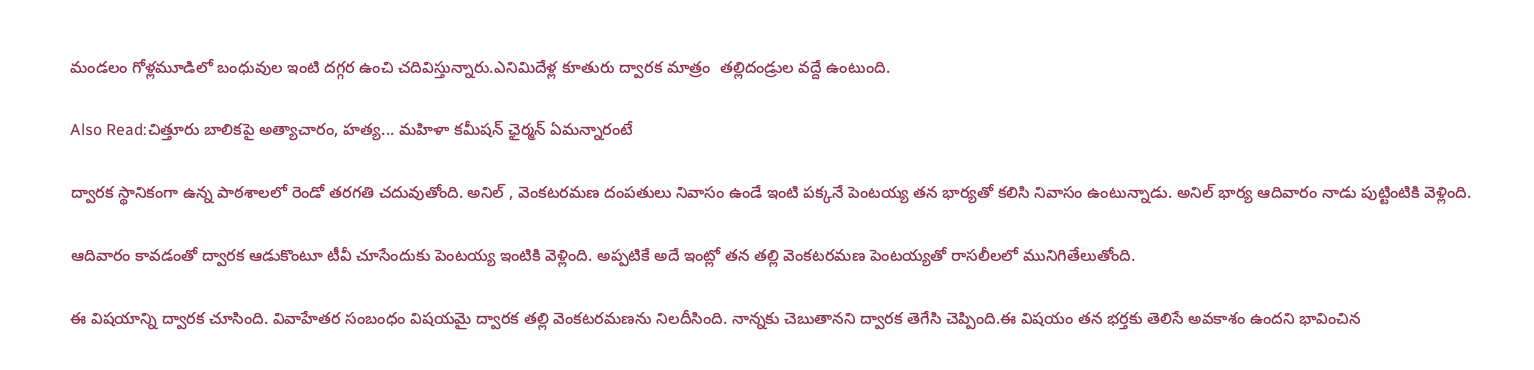మండలం గోళ్లమూడిలో బంధువుల ఇంటి దగ్గర ఉంచి చదివిస్తున్నారు.ఎనిమిదేళ్ల కూతురు ద్వారక మాత్రం  తల్లిదండ్రుల వద్దే ఉంటుంది.

Also Read:చిత్తూరు బాలికపై అత్యాచారం, హత్య... మహిళా కమీషన్ ఛైర్మన్ ఏమన్నారంటే

ద్వారక స్థానికంగా ఉన్న పాఠశాలలో రెండో తరగతి చదువుతోంది. అనిల్ , వెంకటరమణ దంపతులు నివాసం ఉండే ఇంటి పక్కనే పెంటయ్య తన భార్యతో కలిసి నివాసం ఉంటున్నాడు. అనిల్ భార్య ఆదివారం నాడు పుట్టింటికి వెళ్లింది.

ఆదివారం కావడంతో ద్వారక ఆడుకొంటూ టీవీ చూసేందుకు పెంటయ్య ఇంటికి వెళ్లింది. అప్పటికే అదే ఇంట్లో తన తల్లి వెంకటరమణ పెంటయ్యతో రాసలీలలో మునిగితేలుతోంది.

ఈ విషయాన్ని ద్వారక చూసింది. వివాహేతర సంబంధం విషయమై ద్వారక తల్లి వెంకటరమణను నిలదీసింది. నాన్నకు చెబుతానని ద్వారక తెగేసి చెప్పింది.ఈ విషయం తన భర్తకు తెలిసే అవకాశం ఉందని భావించిన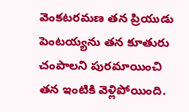వెంకటరమణ తన ప్రియుడు పెంటయ్యను తన కూతురు చంపాలని పురమాయించి తన ఇంటికి వెళ్లిపోయింది.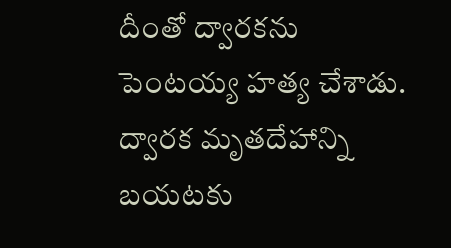దీంతో ద్వారకను పెంటయ్య హత్య చేశాడు. ద్వారక మృతదేహాన్ని బయటకు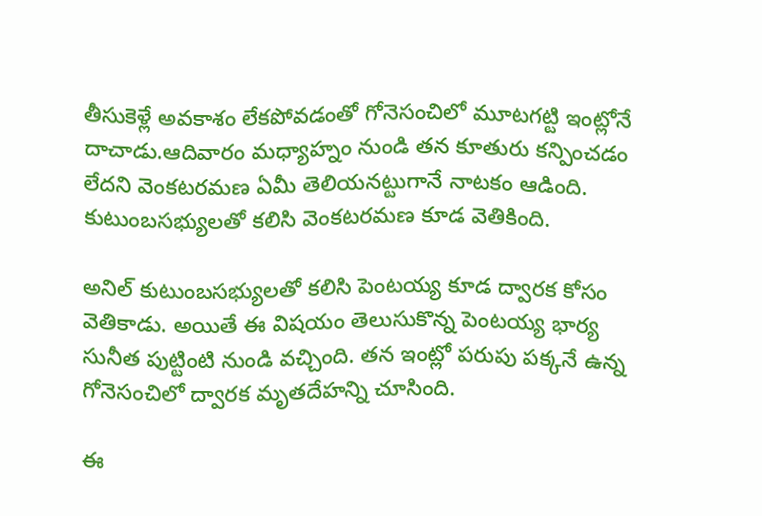తీసుకెళ్లే అవకాశం లేకపోవడంతో గోనెసంచిలో మూటగట్టి ఇంట్లోనే దాచాడు.ఆదివారం మధ్యాహ్నం నుండి తన కూతురు కన్పించడం లేదని వెంకటరమణ ఏమీ తెలియనట్టుగానే నాటకం ఆడింది.
కుటుంబసభ్యులతో కలిసి వెంకటరమణ కూడ వెతికింది.

అనిల్ కుటుంబసభ్యులతో కలిసి పెంటయ్య కూడ ద్వారక కోసం వెతికాడు. అయితే ఈ విషయం తెలుసుకొన్న పెంటయ్య భార్య సునీత పుట్టింటి నుండి వచ్చింది. తన ఇంట్లో పరుపు పక్కనే ఉన్న గోనెసంచిలో ద్వారక మృతదేహన్ని చూసింది.

ఈ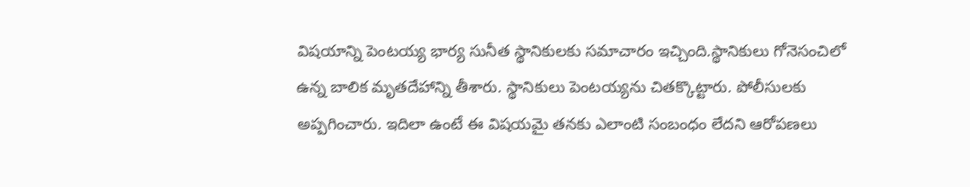విషయాన్ని పెంటయ్య భార్య సునీత స్థానికులకు సమాచారం ఇచ్చింది.స్థానికులు గోనెసంచిలో ఉన్న బాలిక మృతదేహాన్ని తీశారు. స్థానికులు పెంటయ్యను చితక్కొట్టారు. పోలీసులకు అప్పగించారు. ఇదిలా ఉంటే ఈ విషయమై తనకు ఎలాంటి సంబంధం లేదని ఆరోపణలు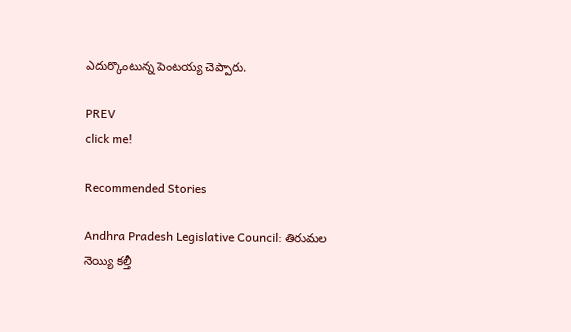ఎదుర్కొంటున్న పెంటయ్య చెప్పారు.

PREV
click me!

Recommended Stories

Andhra Pradesh Legislative Council: తిరుమల నెయ్యి కల్తీ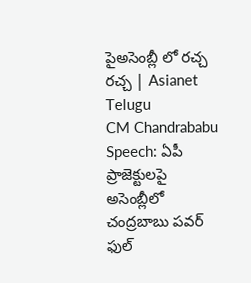పైఅసెంబ్లీ లో రచ్చ రచ్చ | Asianet Telugu
CM Chandrababu Speech: ఏపీ ప్రాజెక్టులపై అసెంబ్లీలో చంద్రబాబు పవర్ ఫుల్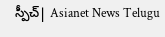స్పీచ్| Asianet News Telugu